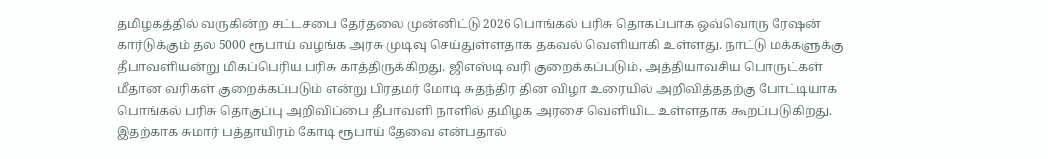தமிழகத்தில் வருகின்ற சட்டசபை தேர்தலை முன்னிட்டு 2026 பொங்கல் பரிசு தொகப்பாக ஒவ்வொரு ரேஷன் கார்டுக்கும் தல 5000 ரூபாய் வழங்க அரசு முடிவு செய்துள்ளதாக தகவல் வெளியாகி உள்ளது. நாட்டு மக்களுக்கு தீபாவளியன்று மிகப்பெரிய பரிசு காத்திருக்கிறது. ஜிஎஸ்டி வரி குறைக்கப்படும், அத்தியாவசிய பொருட்கள் மீதான வரிகள் குறைக்கப்படும் என்று பிரதமர் மோடி சுதந்திர தின விழா உரையில் அறிவித்ததற்கு போட்டியாக பொங்கல் பரிசு தொகுப்பு அறிவிப்பை தீபாவளி நாளில் தமிழக அரசை வெளியிட உள்ளதாக கூறப்படுகிறது. இதற்காக சுமார் பத்தாயிரம் கோடி ரூபாய் தேவை என்பதால்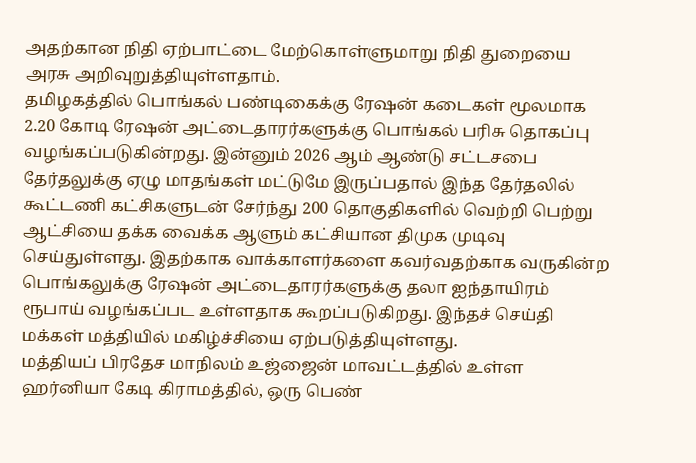அதற்கான நிதி ஏற்பாட்டை மேற்கொள்ளுமாறு நிதி துறையை அரசு அறிவுறுத்தியுள்ளதாம்.
தமிழகத்தில் பொங்கல் பண்டிகைக்கு ரேஷன் கடைகள் மூலமாக 2.20 கோடி ரேஷன் அட்டைதாரர்களுக்கு பொங்கல் பரிசு தொகப்பு வழங்கப்படுகின்றது. இன்னும் 2026 ஆம் ஆண்டு சட்டசபை தேர்தலுக்கு ஏழு மாதங்கள் மட்டுமே இருப்பதால் இந்த தேர்தலில் கூட்டணி கட்சிகளுடன் சேர்ந்து 200 தொகுதிகளில் வெற்றி பெற்று ஆட்சியை தக்க வைக்க ஆளும் கட்சியான திமுக முடிவு செய்துள்ளது. இதற்காக வாக்காளர்களை கவர்வதற்காக வருகின்ற பொங்கலுக்கு ரேஷன் அட்டைதாரர்களுக்கு தலா ஐந்தாயிரம் ரூபாய் வழங்கப்பட உள்ளதாக கூறப்படுகிறது. இந்தச் செய்தி மக்கள் மத்தியில் மகிழ்ச்சியை ஏற்படுத்தியுள்ளது.
மத்தியப் பிரதேச மாநிலம் உஜ்ஜைன் மாவட்டத்தில் உள்ள ஹர்னியா கேடி கிராமத்தில், ஒரு பெண்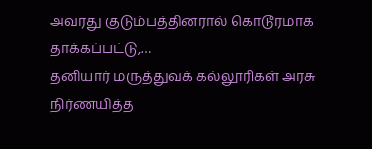அவரது குடும்பத்தினரால் கொடூரமாக தாக்கப்பட்டு,…
தனியார் மருத்துவக் கல்லூரிகள் அரசு நிர்ணயித்த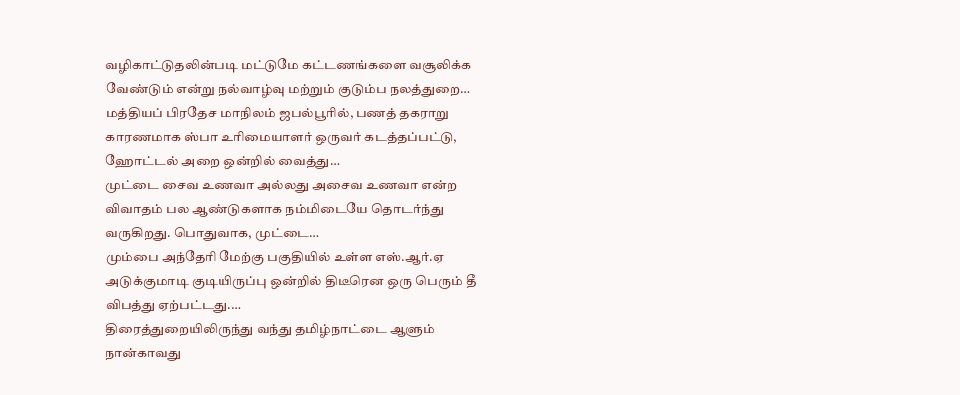வழிகாட்டுதலின்படி மட்டுமே கட்டணங்களை வசூலிக்க வேண்டும் என்று நல்வாழ்வு மற்றும் குடும்ப நலத்துறை…
மத்தியப் பிரதேச மாநிலம் ஜபல்பூரில், பணத் தகராறு காரணமாக ஸ்பா உரிமையாளர் ஒருவர் கடத்தப்பட்டு, ஹோட்டல் அறை ஒன்றில் வைத்து…
முட்டை சைவ உணவா அல்லது அசைவ உணவா என்ற விவாதம் பல ஆண்டுகளாக நம்மிடையே தொடர்ந்து வருகிறது. பொதுவாக, முட்டை…
மும்பை அந்தேரி மேற்கு பகுதியில் உள்ள எஸ்.ஆர்.ஏ அடுக்குமாடி குடியிருப்பு ஒன்றில் திடீரென ஒரு பெரும் தீ விபத்து ஏற்பட்டது.…
திரைத்துறையிலிருந்து வந்து தமிழ்நாட்டை ஆளும் நான்காவது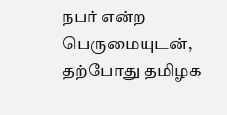நபர் என்ற பெருமையுடன், தற்போது தமிழக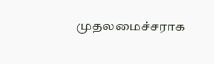முதலமைச்சராக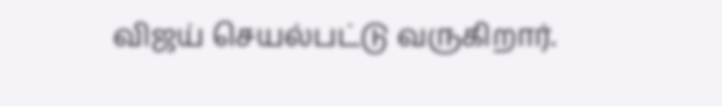விஜய் செயல்பட்டு வருகிறார்.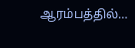ஆரம்பத்தில்…